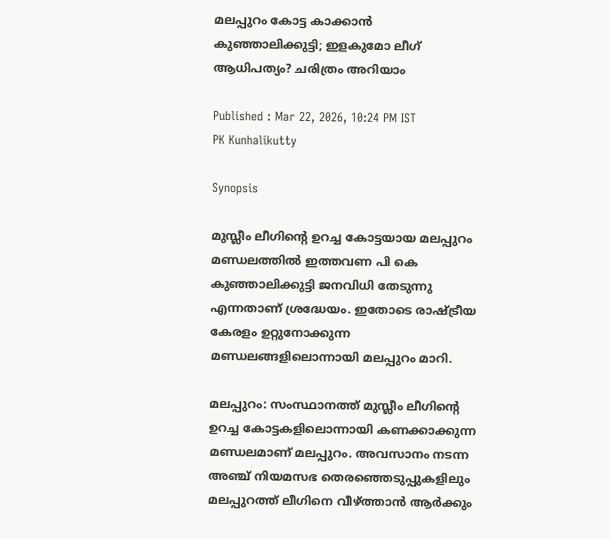മലപ്പുറം കോട്ട കാക്കാൻ കുഞ്ഞാലിക്കുട്ടി; ഇളകുമോ ലീഗ് ആധിപത്യം? ചരിത്രം അറിയാം

Published : Mar 22, 2026, 10:24 PM IST
PK Kunhalikutty

Synopsis

മുസ്ലീം ലീഗിന്റെ ഉറച്ച കോട്ടയായ മലപ്പുറം മണ്ഡലത്തിൽ ഇത്തവണ പി കെ കുഞ്ഞാലിക്കുട്ടി ജനവിധി തേടുന്നു എന്നതാണ് ശ്രദ്ധേയം. ഇതോടെ രാഷ്ട്രീയ കേരളം ഉറ്റുനോക്കുന്ന മണ്ഡലങ്ങളിലൊന്നായി മലപ്പുറം മാറി.

മലപ്പുറം: സംസ്ഥാനത്ത് മുസ്ലീം ലീഗിന്റെ ഉറച്ച കോട്ടകളിലൊന്നായി കണക്കാക്കുന്ന മണ്ഡലമാണ് മലപ്പുറം. അവസാനം നടന്ന അഞ്ച് നിയമസഭ തെരഞ്ഞെടുപ്പുകളിലും മലപ്പുറത്ത് ലീഗിനെ വീഴ്ത്താൻ ആര്‍ക്കും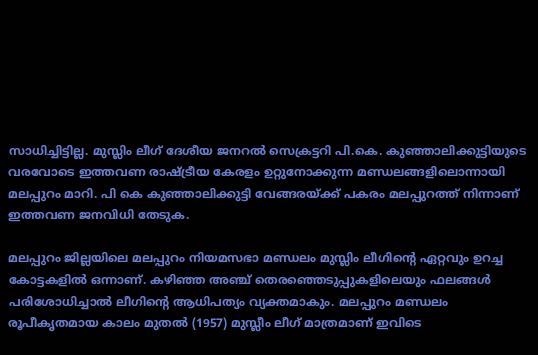സാധിച്ചിട്ടില്ല. മുസ്ലിം ലീഗ് ദേശീയ ജനറൽ സെക്രട്ടറി പി.കെ. കുഞ്ഞാലിക്കുട്ടിയുടെ വരവോടെ ഇത്തവണ രാഷ്ട്രീയ കേരളം ഉറ്റുനോക്കുന്ന മണ്ഡലങ്ങളിലൊന്നായി മലപ്പുറം മാറി. പി കെ കുഞ്ഞാലിക്കുട്ടി വേങ്ങരയ്ക്ക് പകരം മലപ്പുറത്ത് നിന്നാണ് ഇത്തവണ ജനവിധി തേടുക.

മലപ്പുറം ജില്ലയിലെ മലപ്പുറം നിയമസഭാ മണ്ഡലം മുസ്ലിം ലീഗിന്റെ ഏറ്റവും ഉറച്ച കോട്ടകളിൽ ഒന്നാണ്. കഴിഞ്ഞ അഞ്ച് തെരഞ്ഞെടുപ്പുകളിലെയും ഫലങ്ങൾ പരിശോധിച്ചാൽ ലീഗിന്റെ ആധിപത്യം വ്യക്തമാകും. മലപ്പുറം മണ്ഡലം രൂപീകൃതമായ കാലം മുതൽ (1957) മുസ്ലീം ലീഗ് മാത്രമാണ് ഇവിടെ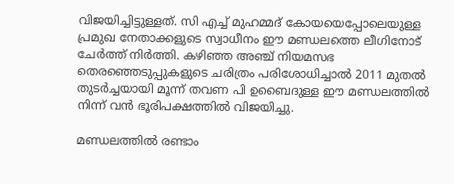വിജയിച്ചിട്ടുള്ളത്. സി എച്ച് മുഹമ്മദ് കോയയെപ്പോലെയുള്ള പ്രമുഖ നേതാക്കളുടെ സ്വാധീനം ഈ മണ്ഡലത്തെ ലീഗിനോട് ചേര്‍ത്ത് നിര്‍ത്തി. കഴിഞ്ഞ അഞ്ച് നിയമസഭ തെരഞ്ഞെടുപ്പുകളുടെ ചരിത്രം പരിശോധിച്ചാൽ 2011 മുതൽ തുടർച്ചയായി മൂന്ന് തവണ പി ഉബൈദുള്ള ഈ മണ്ഡലത്തിൽ നിന്ന് വൻ ഭൂരിപക്ഷത്തിൽ വിജയിച്ചു.

മണ്ഡലത്തിൽ രണ്ടാം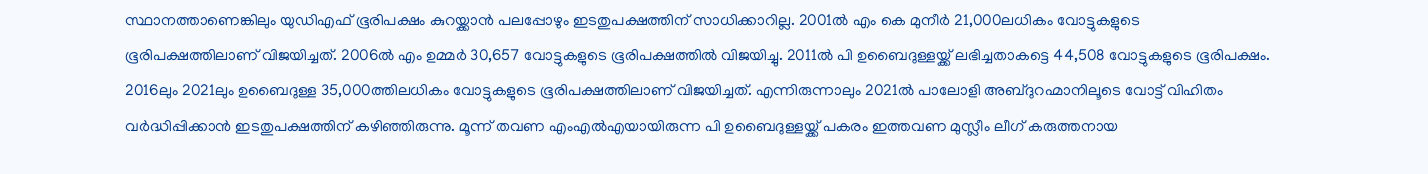സ്ഥാനത്താണെങ്കിലും യുഡിഎഫ് ഭൂരിപക്ഷം കുറയ്ക്കാൻ പലപ്പോഴും ഇടതുപക്ഷത്തിന് സാധിക്കാറില്ല. 2001ൽ എം കെ മുനീര്‍ 21,000ലധികം വോട്ടുകളുടെ ഭൂരിപക്ഷത്തിലാണ് വിജയിച്ചത്. 2006ൽ എം ഉമ്മര്‍ 30,657 വോട്ടുകളുടെ ഭൂരിപക്ഷത്തിൽ വിജയിച്ചു. 2011ൽ പി ഉബൈദുള്ളയ്ക്ക് ലഭിച്ചതാകട്ടെ 44,508 വോട്ടുകളുടെ ഭൂരിപക്ഷം. 2016ലും 2021ലും ഉബൈദുള്ള 35,000ത്തിലധികം വോട്ടുകളുടെ ഭൂരിപക്ഷത്തിലാണ് വിജയിച്ചത്. എന്നിരുന്നാലും 2021ൽ പാലോളി അബ്ദുറഹ്മാനിലൂടെ വോട്ട് വിഹിതം വർദ്ധിപ്പിക്കാൻ ഇടതുപക്ഷത്തിന് കഴിഞ്ഞിരുന്നു. മൂന്ന് തവണ എംഎൽഎയായിരുന്ന പി ഉബൈദുള്ളയ്ക്ക് പകരം ഇത്തവണ മുസ്ലീം ലീഗ് കരുത്തനായ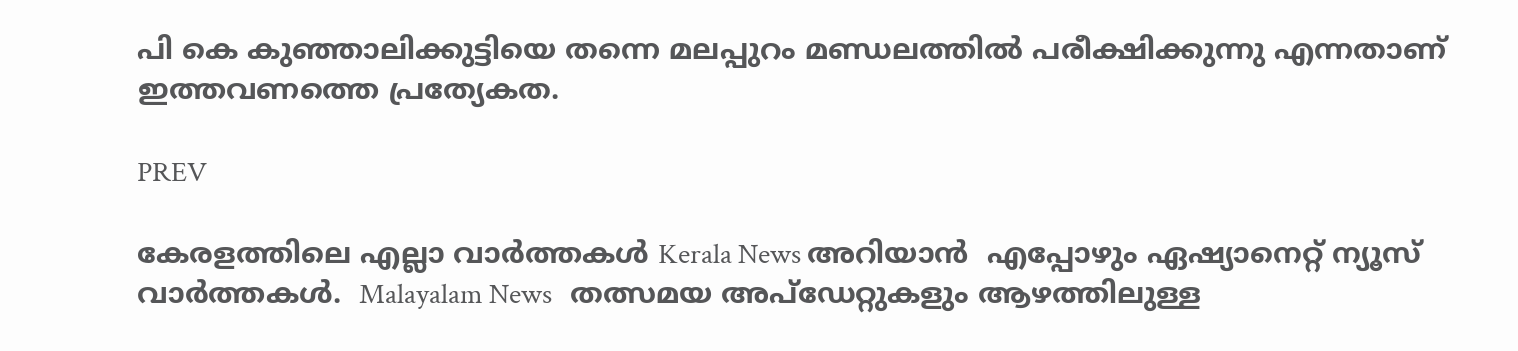പി കെ കുഞ്ഞാലിക്കുട്ടിയെ തന്നെ മലപ്പുറം മണ്ഡലത്തിൽ പരീക്ഷിക്കുന്നു എന്നതാണ് ഇത്തവണത്തെ പ്രത്യേകത.

PREV

കേരളത്തിലെ എല്ലാ വാർത്തകൾ Kerala News അറിയാൻ  എപ്പോഴും ഏഷ്യാനെറ്റ് ന്യൂസ് വാർത്തകൾ.  Malayalam News   തത്സമയ അപ്‌ഡേറ്റുകളും ആഴത്തിലുള്ള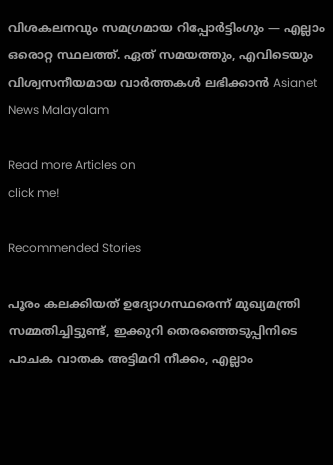വിശകലനവും സമഗ്രമായ റിപ്പോർട്ടിംഗും — എല്ലാം ഒരൊറ്റ സ്ഥലത്ത്. ഏത് സമയത്തും, എവിടെയും വിശ്വസനീയമായ വാർത്തകൾ ലഭിക്കാൻ Asianet News Malayalam

Read more Articles on
click me!

Recommended Stories

പൂരം കലക്കിയത് ഉദ്യോഗസ്ഥരെന്ന് മുഖ്യമന്ത്രി സമ്മതിച്ചിട്ടുണ്ട്, ഇക്കുറി തെരഞ്ഞെടുപ്പിനിടെ പാചക വാതക അട്ടിമറി നീക്കം, എല്ലാം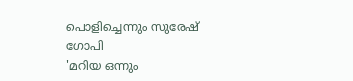പൊളിച്ചെന്നും സുരേഷ് ഗോപി
'മറിയ ഒന്നും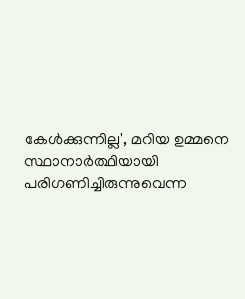കേൾക്കുന്നില്ല', മറിയ ഉമ്മനെ സ്ഥാനാർത്ഥിയായി പരിഗണിച്ചിരുന്നുവെന്ന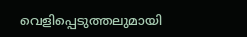വെളിപ്പെടുത്തലുമായി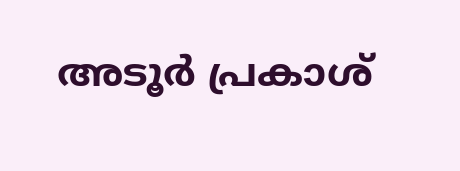അടൂർ പ്രകാശ്